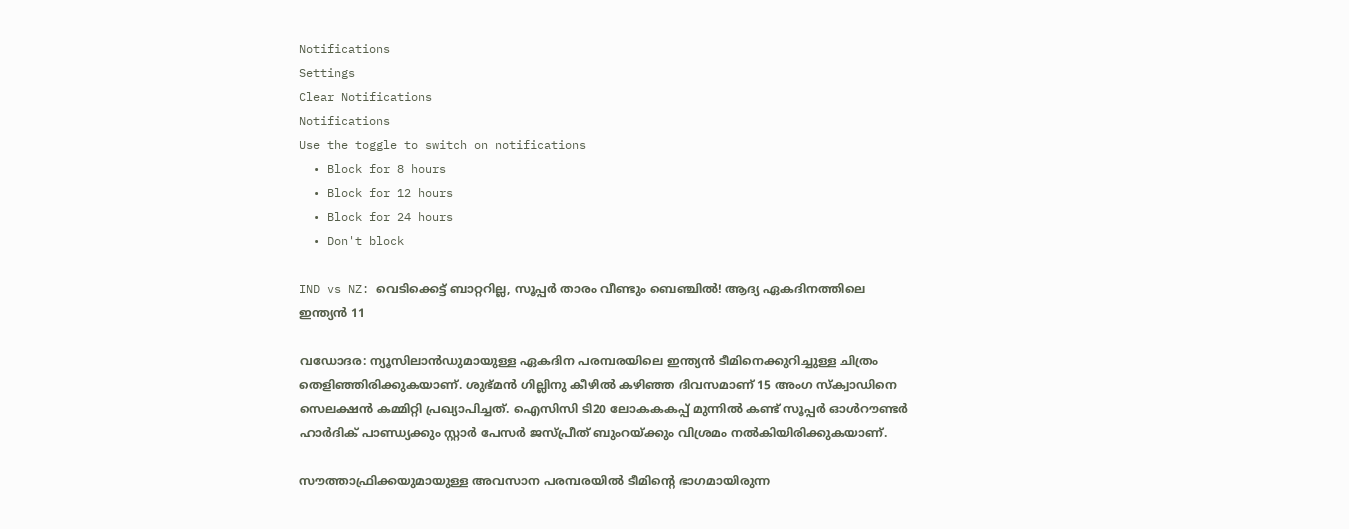Notifications
Settings
Clear Notifications
Notifications
Use the toggle to switch on notifications
  • Block for 8 hours
  • Block for 12 hours
  • Block for 24 hours
  • Don't block

IND vs NZ: വെടിക്കെട്ട് ബാറ്ററില്ല, സൂപ്പര്‍ താരം വീണ്ടും ബെഞ്ചില്‍! ആദ്യ ഏകദിനത്തിലെ ഇന്ത്യന്‍ 11

വഡോദര: ന്യൂസിലാന്‍ഡുമായുള്ള ഏകദിന പരമ്പരയിലെ ഇന്ത്യന്‍ ടീമിനെക്കുറിച്ചുള്ള ചിത്രം തെളിഞ്ഞിരിക്കുകയാണ്. ശുഭ്മന്‍ ഗില്ലിനു കീഴില്‍ കഴിഞ്ഞ ദിവസമാണ് 15 അംഗ സ്‌ക്വാഡിനെ സെലക്ഷന്‍ കമ്മിറ്റി പ്രഖ്യാപിച്ചത്. ഐസിസി ടി20 ലോകകകപ്പ് മുന്നില്‍ കണ്ട് സൂപ്പര്‍ ഓള്‍റൗണ്ടര്‍ ഹാര്‍ദിക് പാണ്ഡ്യക്കും സ്റ്റാര്‍ പേസര്‍ ജസ്പ്രീത് ബുംറയ്ക്കും വിശ്രമം നല്‍കിയിരിക്കുകയാണ്.

സൗത്താഫ്രിക്കയുമായുള്ള അവസാന പരമ്പരയില്‍ ടീമിന്റെ ഭാഗമായിരുന്ന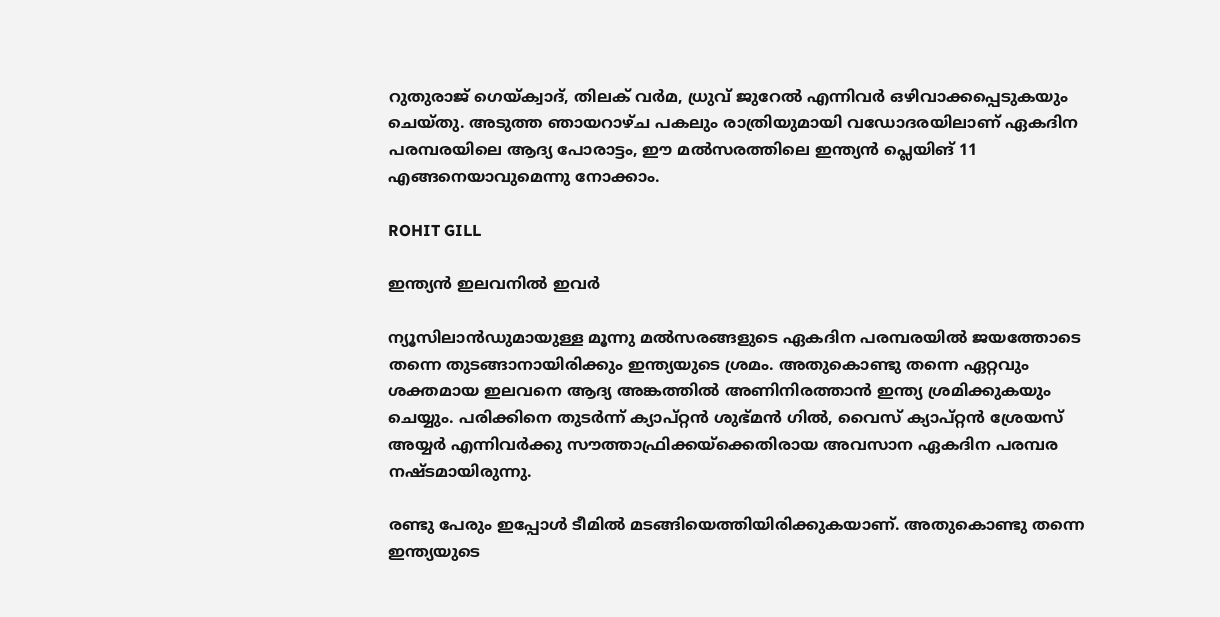റുതുരാജ് ഗെയ്ക്വാദ്, തിലക് വര്‍മ, ധ്രുവ് ജുറേല്‍ എന്നിവര്‍ ഒഴിവാക്കപ്പെടുകയും ചെയ്തു. അടുത്ത ഞായറാഴ്ച പകലും രാത്രിയുമായി വഡോദരയിലാണ് ഏകദിന പരമ്പരയിലെ ആദ്യ പോരാട്ടം, ഈ മല്‍സരത്തിലെ ഇന്ത്യന്‍ പ്ലെയിങ് 11 എങ്ങനെയാവുമെന്നു നോക്കാം.

ROHIT GILL

ഇന്ത്യന്‍ ഇലവനില്‍ ഇവര്‍

ന്യൂസിലാന്‍ഡുമായുള്ള മൂന്നു മല്‍സരങ്ങളുടെ ഏകദിന പരമ്പരയില്‍ ജയത്തോടെ തന്നെ തുടങ്ങാനായിരിക്കും ഇന്ത്യയുടെ ശ്രമം. അതുകൊണ്ടു തന്നെ ഏറ്റവും ശക്തമായ ഇലവനെ ആദ്യ അങ്കത്തില്‍ അണിനിരത്താന്‍ ഇന്ത്യ ശ്രമിക്കുകയും ചെയ്യും. പരിക്കിനെ തുടര്‍ന്ന് ക്യാപ്റ്റന്‍ ശുഭ്മന്‍ ഗില്‍, വൈസ് ക്യാപ്റ്റന്‍ ശ്രേയസ് അയ്യര്‍ എന്നിവര്‍ക്കു സൗത്താഫ്രിക്കയ്‌ക്കെതിരായ അവസാന ഏകദിന പരമ്പര നഷ്ടമായിരുന്നു.

രണ്ടു പേരും ഇപ്പോള്‍ ടീമില്‍ മടങ്ങിയെത്തിയിരിക്കുകയാണ്. അതുകൊണ്ടു തന്നെ ഇന്ത്യയുടെ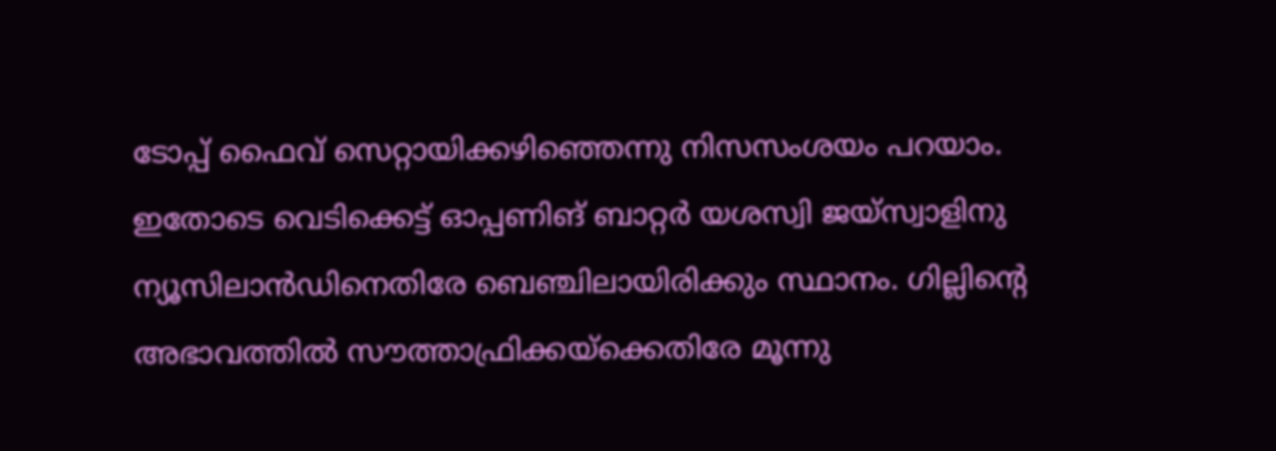ടോപ്പ് ഫൈവ് സെറ്റായിക്കഴിഞ്ഞെന്നു നിസസംശയം പറയാം. ഇതോടെ വെടിക്കെട്ട് ഓപ്പണിങ് ബാറ്റര്‍ യശസ്വി ജയ്‌സ്വാളിനു ന്യൂസിലാന്‍ഡിനെതിരേ ബെഞ്ചിലായിരിക്കും സ്ഥാനം. ഗില്ലിന്റെ അഭാവത്തില്‍ സൗത്താഫ്രിക്കയ്‌ക്കെതിരേ മൂന്നു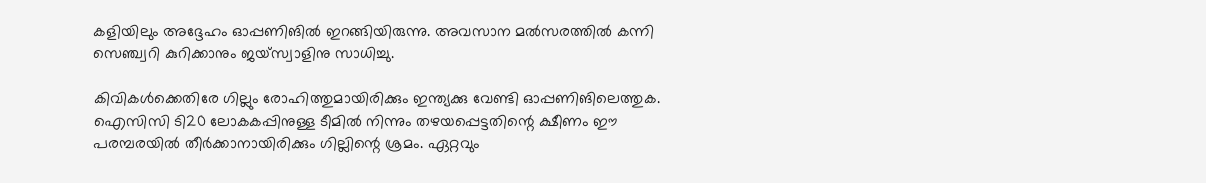കളിയിലും അദ്ദേഹം ഓപ്പണിങില്‍ ഇറങ്ങിയിരുന്നു. അവസാന മല്‍സരത്തില്‍ കന്നി സെഞ്ച്വറി കുറിക്കാനും ജയ്‌സ്വാളിനു സാധിച്ചു.

കിവികള്‍ക്കെതിരേ ഗില്ലും രോഹിത്തുമായിരിക്കും ഇന്ത്യക്കു വേണ്ടി ഓപ്പണിങിലെത്തുക. ഐസിസി ടി20 ലോകകപ്പിനുള്ള ടീമില്‍ നിന്നും തഴയപ്പെട്ടതിന്റെ ക്ഷീണം ഈ പരമ്പരയില്‍ തീര്‍ക്കാനായിരിക്കും ഗില്ലിന്റെ ശ്രമം. ഏറ്റവും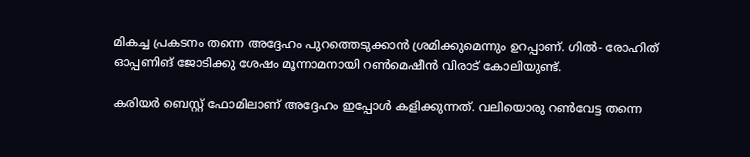മികച്ച പ്രകടനം തന്നെ അദ്ദേഹം പുറത്തെടുക്കാന്‍ ശ്രമിക്കുമെന്നും ഉറപ്പാണ്. ഗില്‍- രോഹിത് ഓപ്പണിങ് ജോടിക്കു ശേഷം മൂന്നാമനായി റണ്‍മെഷീന്‍ വിരാട് കോലിയുണ്ട്.

കരിയര്‍ ബെസ്റ്റ് ഫോമിലാണ് അദ്ദേഹം ഇപ്പോള്‍ കളിക്കുന്നത്. വലിയൊരു റണ്‍വേട്ട തന്നെ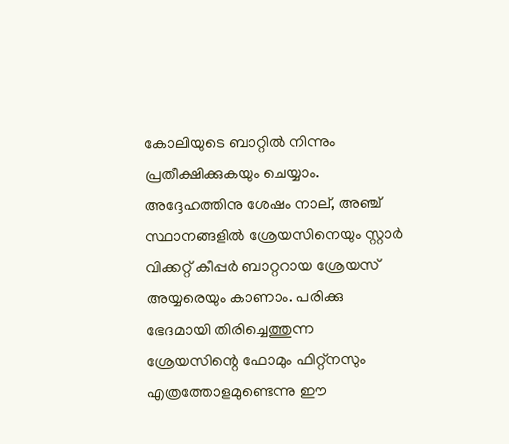കോലിയുടെ ബാറ്റില്‍ നിന്നും പ്രതീക്ഷിക്കുകയും ചെയ്യാം. അദ്ദേഹത്തിനു ശേഷം നാല്, അഞ്ച് സ്ഥാനങ്ങളില്‍ ശ്രേയസിനെയും സ്റ്റാര്‍ വിക്കറ്റ് കീപ്പര്‍ ബാറ്ററായ ശ്രേയസ് അയ്യരെയും കാണാം. പരിക്കു ഭേദമായി തിരിച്ചെത്തുന്ന ശ്രേയസിന്റെ ഫോമും ഫിറ്റ്‌നസും എത്രത്തോളമുണ്ടെന്നു ഈ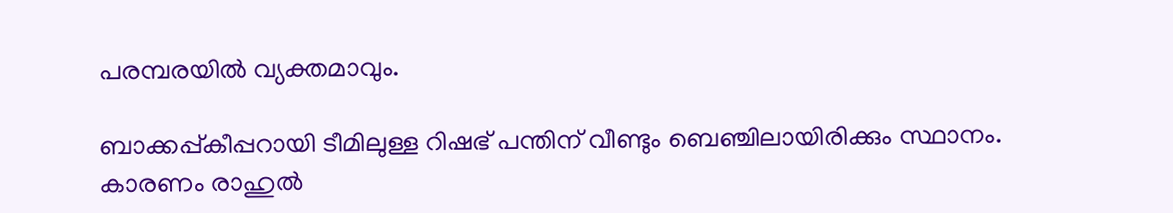പരമ്പരയില്‍ വ്യക്തമാവും.

ബാക്കപ്പ്കീപ്പറായി ടീമിലുള്ള റിഷഭ് പന്തിന് വീണ്ടും ബെഞ്ചിലായിരിക്കും സ്ഥാനം. കാരണം രാഹുല്‍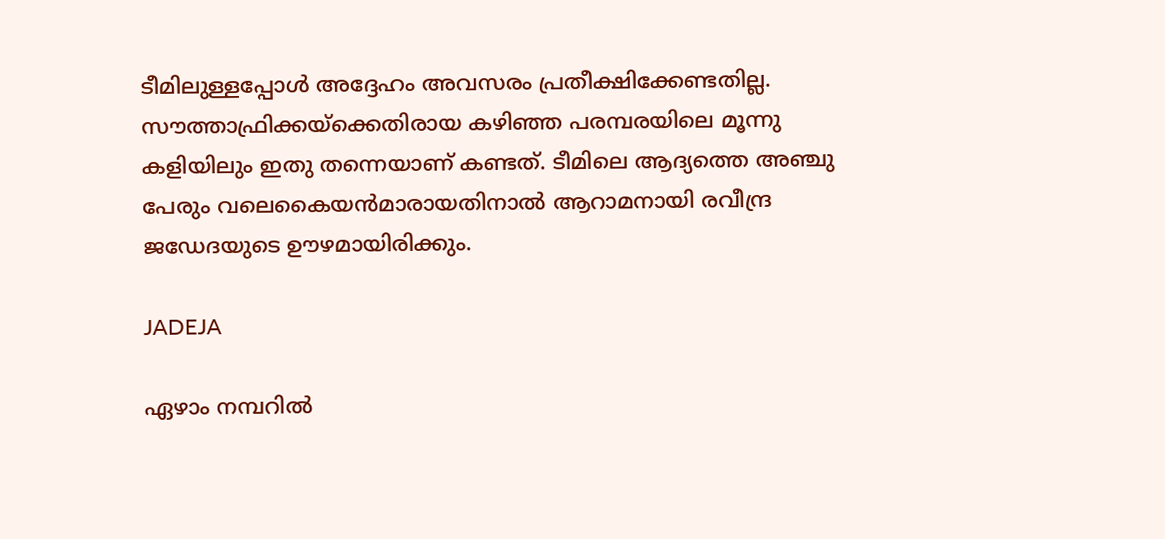ടീമിലുള്ളപ്പോള്‍ അദ്ദേഹം അവസരം പ്രതീക്ഷിക്കേണ്ടതില്ല. സൗത്താഫ്രിക്കയ്‌ക്കെതിരായ കഴിഞ്ഞ പരമ്പരയിലെ മൂന്നു കളിയിലും ഇതു തന്നെയാണ് കണ്ടത്. ടീമിലെ ആദ്യത്തെ അഞ്ചു പേരും വലെകൈയന്‍മാരായതിനാല്‍ ആറാമനായി രവീന്ദ്ര ജഡേദയുടെ ഊഴമായിരിക്കും.

JADEJA

ഏഴാം നമ്പറില്‍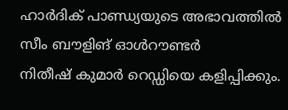ഹാര്‍ദിക് പാണ്ഡ്യയുടെ അഭാവത്തില്‍ സീം ബൗളിങ് ഓള്‍റൗണ്ടര്‍
നിതീഷ് കുമാര്‍ റെഡ്ഡിയെ കളിപ്പിക്കും.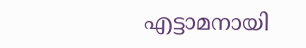എട്ടാമനായി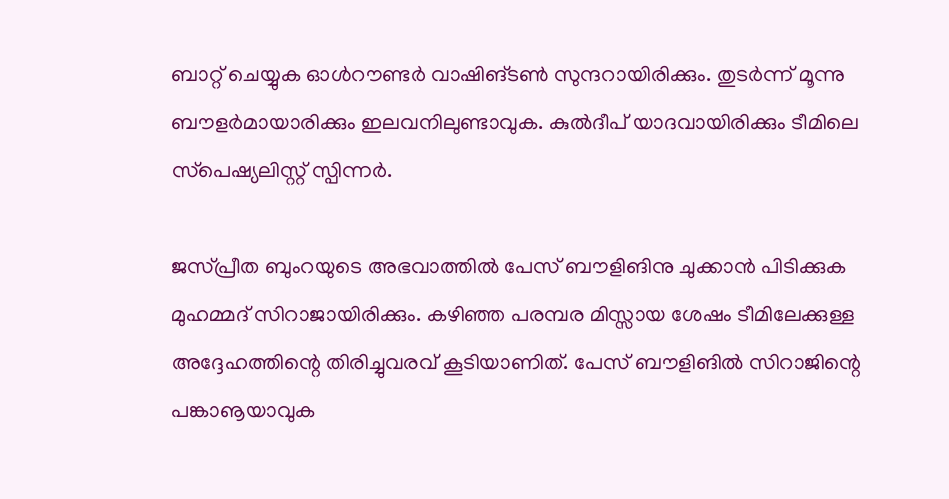ബാറ്റ് ചെയ്യുക ഓള്‍റൗണ്ടര്‍ വാഷിങ്ടണ്‍ സുന്ദറായിരിക്കും. തുടര്‍ന്ന് മൂന്നു ബൗളര്‍മായാരിക്കും ഇലവനിലുണ്ടാവുക. കുല്‍ദീപ് യാദവായിരിക്കും ടീമിലെ സ്‌പെഷ്യലിസ്റ്റ് സ്പിന്നര്‍.

ജസ്പ്രീത ബുംറയുടെ അഭവാത്തില്‍ പേസ് ബൗളിങിനു ചുക്കാന്‍ പിടിക്കുക മുഹമ്മദ് സിറാജായിരിക്കും. കഴിഞ്ഞ പരമ്പര മിസ്സായ ശേഷം ടീമിലേക്കുള്ള അദ്ദേഹത്തിന്റെ തിരിച്ചുവരവ് കൂടിയാണിത്. പേസ് ബൗളിങില്‍ സിറാജിന്റെ പങ്കാൡയാവുക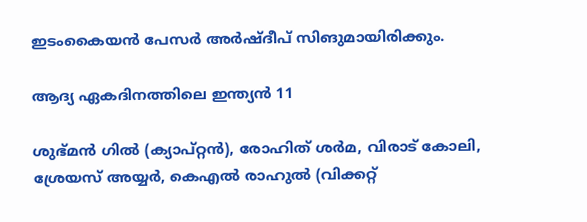ഇടംകൈയന്‍ പേസര്‍ അര്‍ഷ്ദീപ് സിങുമായിരിക്കും.

ആദ്യ ഏകദിനത്തിലെ ഇന്ത്യന്‍ 11

ശുഭ്മന്‍ ഗില്‍ (ക്യാപ്റ്റന്‍), രോഹിത് ശര്‍മ, വിരാട് കോലി, ശ്രേയസ് അയ്യര്‍, കെഎല്‍ രാഹുല്‍ (വിക്കറ്റ്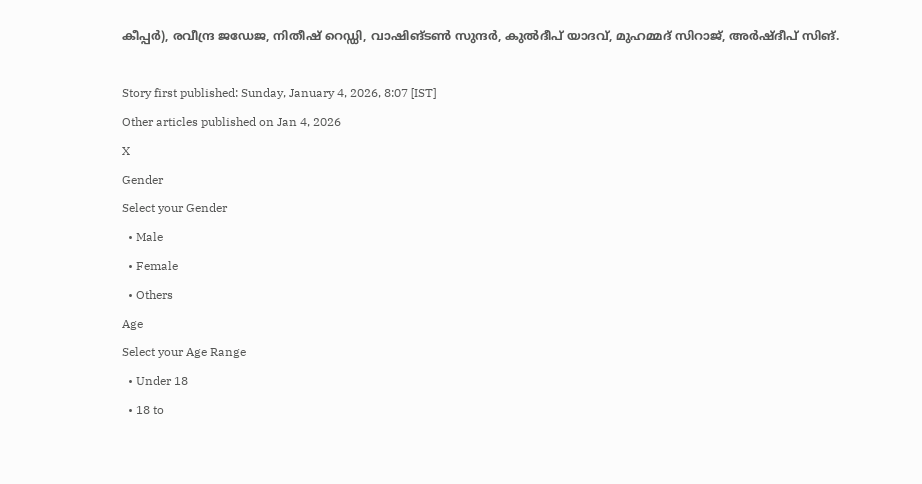കീപ്പര്‍), രവീന്ദ്ര ജഡേജ, നിതീഷ് റെഡ്ഡി, വാഷിങ്ടണ്‍ സുന്ദര്‍, കുല്‍ദീപ് യാദവ്, മുഹമ്മദ് സിറാജ്, അര്‍ഷ്ദീപ് സിങ്.

Story first published: Sunday, January 4, 2026, 8:07 [IST]
Other articles published on Jan 4, 2026
X
Gender
Select your Gender
  • Male
  • Female
  • Others
Age
Select your Age Range
  • Under 18
  • 18 to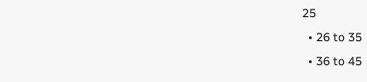25
  • 26 to 35
  • 36 to 45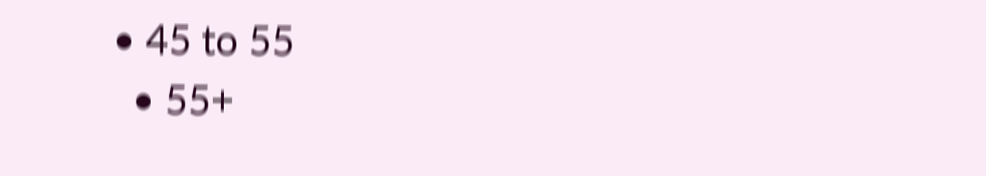• 45 to 55
  • 55+